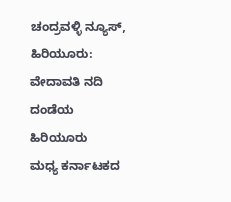ಚಂದ್ರವಳ್ಳಿ ನ್ಯೂಸ್, ಹಿರಿಯೂರು:
ವೇದಾವತಿ ನದಿ ದಂಡೆಯ ಹಿರಿಯೂರು
ಮಧ್ಯ ಕರ್ನಾಟಕದ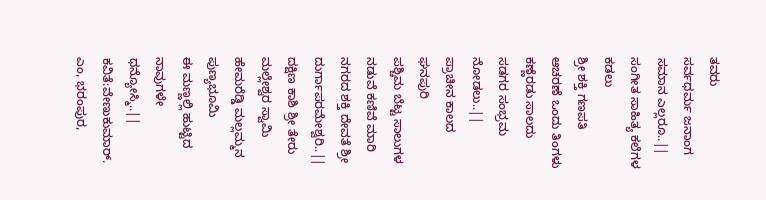ತವರು
ಸರ್ವಧರ್ಮ ಜನಾಂಗ ಸಮಾನ ಎಲ್ಲರೂ..||
ಸಂಗೀತ ಸಾಹಿತ್ಯ ಕಲೆಗಳ ಕಡಲು
ಶ್ರೀ ಶಕ್ತಿ ಗಣಪತಿ ಆಚರಣೆ ಒಂದು ತಿಂಗಳು
ಕಣ್ಣೆರಡು ಸಾಲದು ಸಡಗರ ಸಂಭ್ರಮ ನೋಡಲು..||
ಪ್ರಾಚೀನ ಕಾಲದ ಘನಪುರಿ
ಪಶ್ಚಿಮ ಬೆಟ್ಟ ಸಾಲುಗಳ ನಡುವೆ ಕಣಿವೆ ಮಾರಿ
ನಗರದ ಶಕ್ತಿ ದೇವತೆ ಶ್ರೀ ದುರ್ಗಾಪರಮೇಶ್ವರಿ..||
ದಕ್ಷಿಣ ಕಾಶಿ ಶ್ರೀ ತೇರು ಮಲ್ಲೇಶ್ವರ ಸ್ವಾಮಿ
ಹೇಮರೆಡ್ಡಿ ಮಲ್ಲಮ್ಮನ ಪುಣ್ಯಭೂಮಿ
ಈ ಮಣ್ಣಲ್ಲಿ ಹುಟ್ಟಿದ ನಾವುಗಳೇ ಧನ್ಯೋಸ್ಮಿ..||
ಕವಿತೆ:ವೇಣುಕುಮಾರ್. ಎಂ, ಭರಂಪುರ,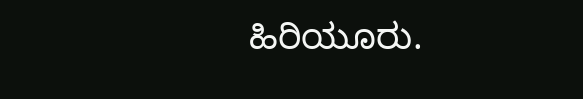ಹಿರಿಯೂರು.